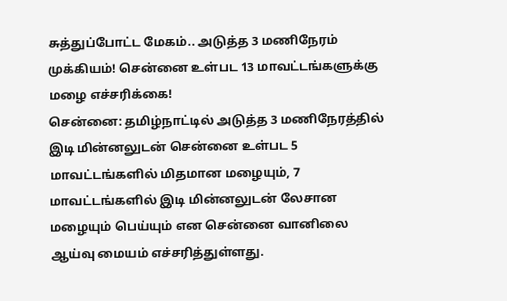சுத்துப்போட்ட மேகம்.. அடுத்த 3 மணிநேரம் முக்கியம்! சென்னை உள்பட 13 மாவட்டங்களுக்கு மழை எச்சரிக்கை!
சென்னை: தமிழ்நாட்டில் அடுத்த 3 மணிநேரத்தில் இடி மின்னலுடன் சென்னை உள்பட 5 மாவட்டங்களில் மிதமான மழையும், 7 மாவட்டங்களில் இடி மின்னலுடன் லேசான மழையும் பெய்யும் என சென்னை வானிலை ஆய்வு மையம் எச்சரித்துள்ளது.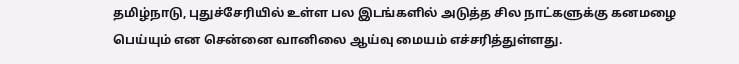தமிழ்நாடு, புதுச்சேரியில் உள்ள பல இடங்களில் அடுத்த சில நாட்களுக்கு கனமழை பெய்யும் என சென்னை வானிலை ஆய்வு மையம் எச்சரித்துள்ளது.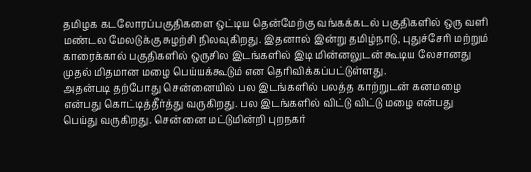தமிழக கடலோரப்பகுதிகளை ஒட்டிய தென்மேற்கு வங்கக்கடல் பகுதிகளில் ஒரு வளி மண்டல மேலடுக்கு சுழற்சி நிலவுகிறது. இதனால் இன்று தமிழ்நாடு, புதுச்சேரி மற்றும் காரைக்கால் பகுதிகளில் ஒருசில இடங்களில் இடி மின்னலுடன் கூடிய லேசானது முதல் மிதமான மழை பெய்யக்கூடும் என தெரிவிக்கப்பட்டுள்ளது.
அதன்படி தற்போது சென்னையில் பல இடங்களில் பலத்த காற்றுடன் கனமழை என்பது கொட்டித்தீர்த்து வருகிறது. பல இடங்களில் விட்டு விட்டு மழை என்பது பெய்து வருகிறது. சென்னை மட்டுமின்றி புறநகர்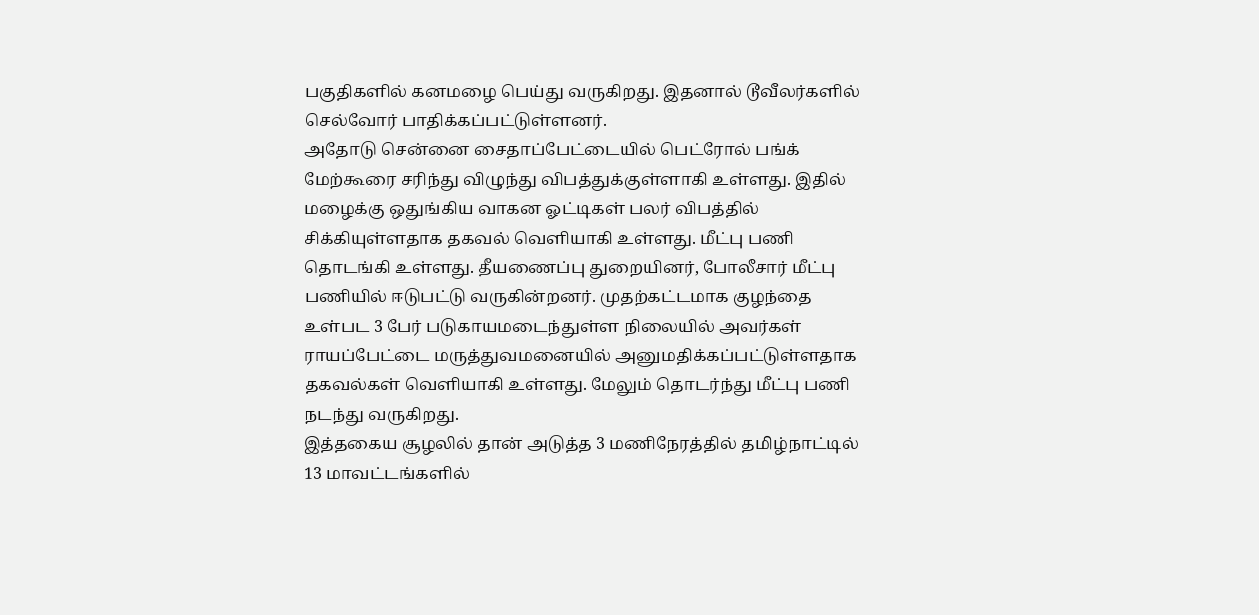பகுதிகளில் கனமழை பெய்து வருகிறது. இதனால் டூவீலர்களில் செல்வோர் பாதிக்கப்பட்டுள்ளனர்.
அதோடு சென்னை சைதாப்பேட்டையில் பெட்ரோல் பங்க் மேற்கூரை சரிந்து விழுந்து விபத்துக்குள்ளாகி உள்ளது. இதில் மழைக்கு ஒதுங்கிய வாகன ஓட்டிகள் பலர் விபத்தில் சிக்கியுள்ளதாக தகவல் வெளியாகி உள்ளது. மீட்பு பணி தொடங்கி உள்ளது. தீயணைப்பு துறையினர், போலீசார் மீட்பு பணியில் ஈடுபட்டு வருகின்றனர். முதற்கட்டமாக குழந்தை உள்பட 3 பேர் படுகாயமடைந்துள்ள நிலையில் அவர்கள் ராயப்பேட்டை மருத்துவமனையில் அனுமதிக்கப்பட்டுள்ளதாக தகவல்கள் வெளியாகி உள்ளது. மேலும் தொடர்ந்து மீட்பு பணி நடந்து வருகிறது.
இத்தகைய சூழலில் தான் அடுத்த 3 மணிநேரத்தில் தமிழ்நாட்டில் 13 மாவட்டங்களில்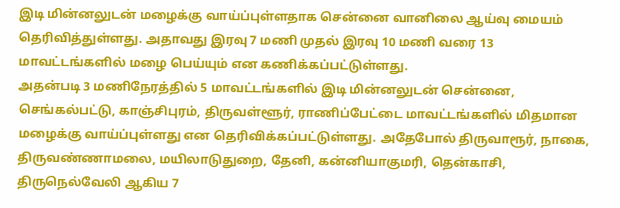இடி மின்னலுடன் மழைக்கு வாய்ப்புள்ளதாக சென்னை வானிலை ஆய்வு மையம் தெரிவித்துள்ளது. அதாவது இரவு 7 மணி முதல் இரவு 10 மணி வரை 13 மாவட்டங்களில் மழை பெய்யும் என கணிக்கப்பட்டுள்ளது.
அதன்படி 3 மணிநேரத்தில் 5 மாவட்டங்களில் இடி மின்னலுடன் சென்னை, செங்கல்பட்டு, காஞ்சிபுரம், திருவள்ளூர், ராணிப்பேட்டை மாவட்டங்களில் மிதமான மழைக்கு வாய்ப்புள்ளது என தெரிவிக்கப்பட்டுள்ளது. அதேபோல் திருவாரூர், நாகை, திருவண்ணாமலை, மயிலாடுதுறை, தேனி, கன்னியாகுமரி, தென்காசி, திருநெல்வேலி ஆகிய 7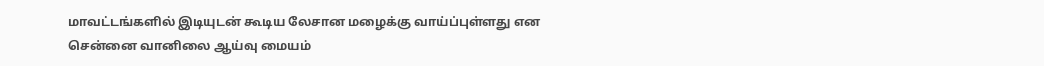மாவட்டங்களில் இடியுடன் கூடிய லேசான மழைக்கு வாய்ப்புள்ளது என சென்னை வானிலை ஆய்வு மையம்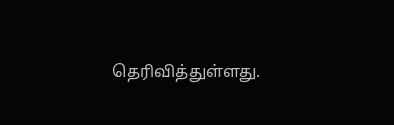தெரிவித்துள்ளது.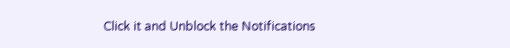Click it and Unblock the Notifications